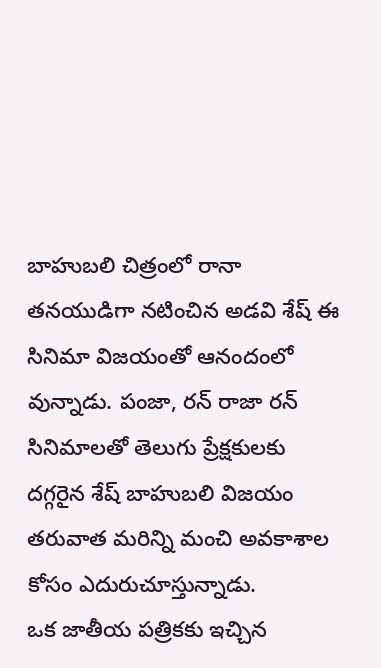బాహుబలి చిత్రంలో రానా తనయుడిగా నటించిన అడవి శేష్ ఈ సినిమా విజయంతో ఆనందంలో వున్నాడు. పంజా, రన్ రాజా రన్ సినిమాలతో తెలుగు ప్రేక్షకులకు దగ్గరైన శేష్ బాహుబలి విజయం తరువాత మరిన్ని మంచి అవకాశాల కోసం ఎదురుచూస్తున్నాడు.
ఒక జాతీయ పత్రికకు ఇచ్చిన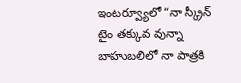ఇంటర్వ్యూలో “నా స్క్రీన్ టైం తక్కువ వున్నా బాహుబలిలో నా పాత్రకి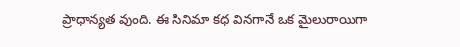ప్రాధాన్యత వుంది. ఈ సినిమా కధ వినగానే ఒక మైలురాయిగా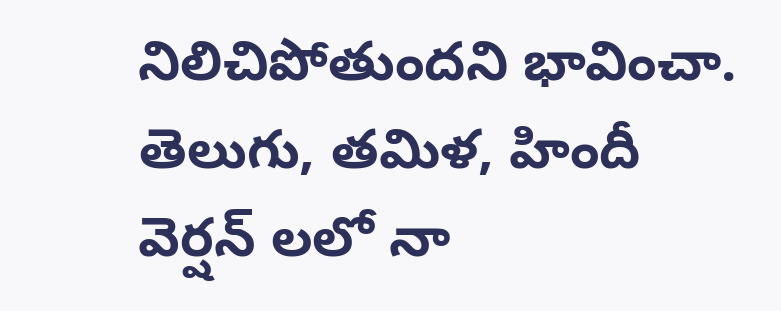నిలిచిపోతుందని భావించా. తెలుగు, తమిళ, హిందీ వెర్షన్ లలో నా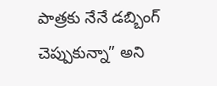పాత్రకు నేనే డబ్బింగ్ చెప్పుకున్నా” అని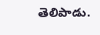తెలిపాడు.